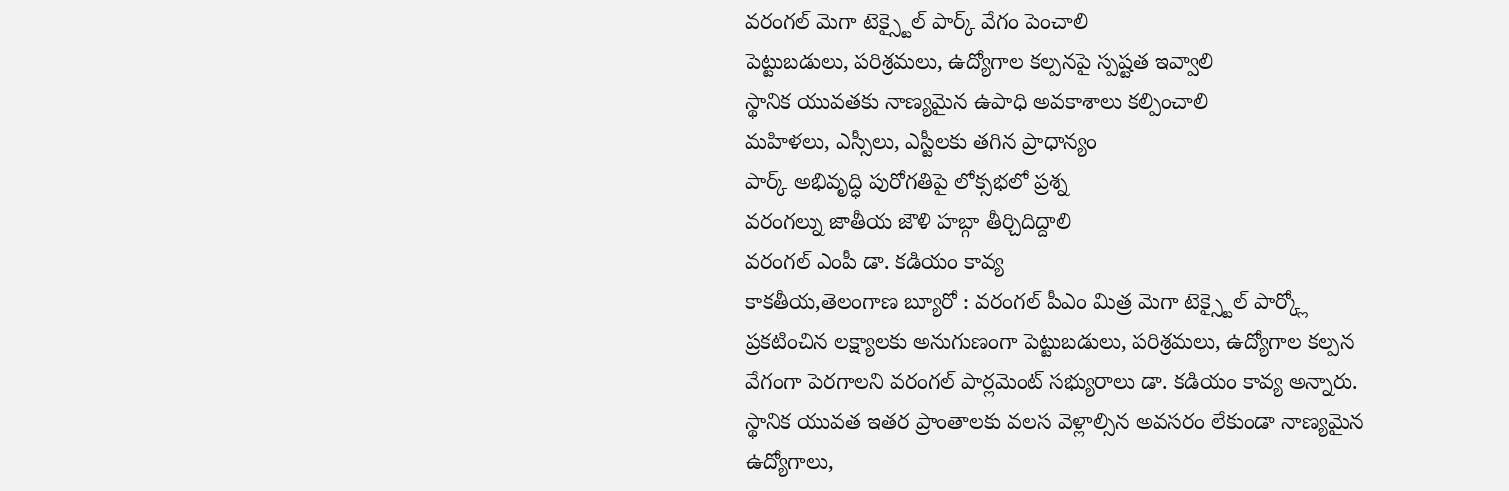వరంగల్ మెగా టెక్స్టైల్ పార్క్ వేగం పెంచాలి
పెట్టుబడులు, పరిశ్రమలు, ఉద్యోగాల కల్పనపై స్పష్టత ఇవ్వాలి
స్థానిక యువతకు నాణ్యమైన ఉపాధి అవకాశాలు కల్పించాలి
మహిళలు, ఎస్సీలు, ఎస్టీలకు తగిన ప్రాధాన్యం
పార్క్ అభివృద్ధి పురోగతిపై లోక్సభలో ప్రశ్న
వరంగల్ను జాతీయ జౌళి హబ్గా తీర్చిదిద్దాలి
వరంగల్ ఎంపీ డా. కడియం కావ్య
కాకతీయ,తెలంగాణ బ్యూరో : వరంగల్ పీఎం మిత్ర మెగా టెక్స్టైల్ పార్క్లో ప్రకటించిన లక్ష్యాలకు అనుగుణంగా పెట్టుబడులు, పరిశ్రమలు, ఉద్యోగాల కల్పన వేగంగా పెరగాలని వరంగల్ పార్లమెంట్ సభ్యురాలు డా. కడియం కావ్య అన్నారు. స్థానిక యువత ఇతర ప్రాంతాలకు వలస వెళ్లాల్సిన అవసరం లేకుండా నాణ్యమైన ఉద్యోగాలు,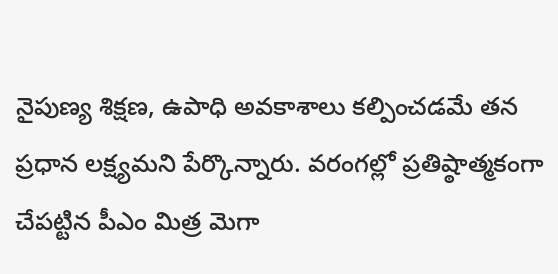నైపుణ్య శిక్షణ, ఉపాధి అవకాశాలు కల్పించడమే తన ప్రధాన లక్ష్యమని పేర్కొన్నారు. వరంగల్లో ప్రతిష్ఠాత్మకంగా చేపట్టిన పీఎం మిత్ర మెగా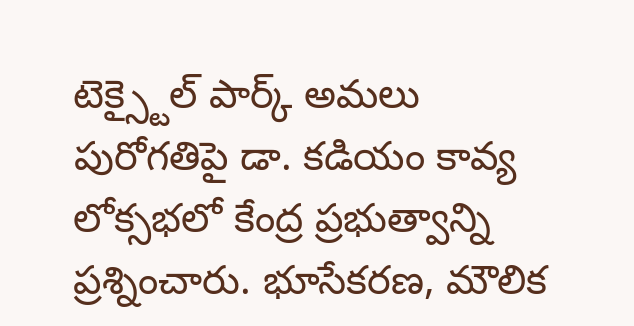టెక్స్టైల్ పార్క్ అమలు పురోగతిపై డా. కడియం కావ్య లోక్సభలో కేంద్ర ప్రభుత్వాన్ని ప్రశ్నించారు. భూసేకరణ, మౌలిక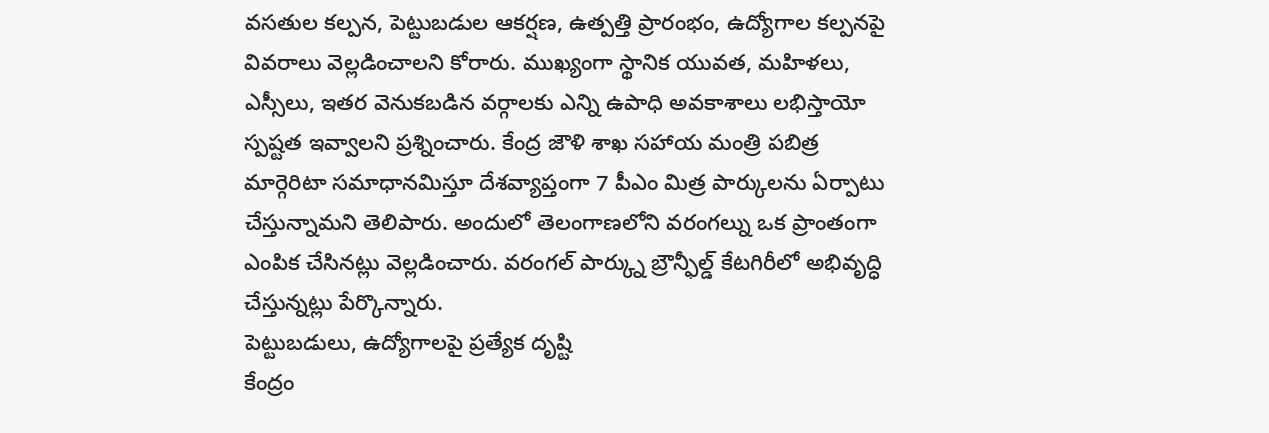వసతుల కల్పన, పెట్టుబడుల ఆకర్షణ, ఉత్పత్తి ప్రారంభం, ఉద్యోగాల కల్పనపై వివరాలు వెల్లడించాలని కోరారు. ముఖ్యంగా స్థానిక యువత, మహిళలు, ఎస్సీలు, ఇతర వెనుకబడిన వర్గాలకు ఎన్ని ఉపాధి అవకాశాలు లభిస్తాయో స్పష్టత ఇవ్వాలని ప్రశ్నించారు. కేంద్ర జౌళి శాఖ సహాయ మంత్రి పబిత్ర మార్గెరిటా సమాధానమిస్తూ దేశవ్యాప్తంగా 7 పీఎం మిత్ర పార్కులను ఏర్పాటు చేస్తున్నామని తెలిపారు. అందులో తెలంగాణలోని వరంగల్ను ఒక ప్రాంతంగా ఎంపిక చేసినట్లు వెల్లడించారు. వరంగల్ పార్క్ను బ్రౌన్ఫీల్డ్ కేటగిరీలో అభివృద్ధి చేస్తున్నట్లు పేర్కొన్నారు.
పెట్టుబడులు, ఉద్యోగాలపై ప్రత్యేక దృష్టి
కేంద్రం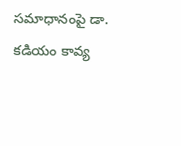సమాధానంపై డా. కడియం కావ్య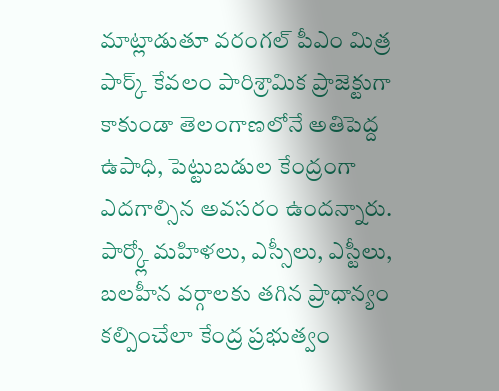మాట్లాడుతూ వరంగల్ పీఎం మిత్ర పార్క్ కేవలం పారిశ్రామిక ప్రాజెక్టుగా కాకుండా తెలంగాణలోనే అతిపెద్ద ఉపాధి, పెట్టుబడుల కేంద్రంగా ఎదగాల్సిన అవసరం ఉందన్నారు. పార్క్లో మహిళలు, ఎస్సీలు, ఎస్టీలు, బలహీన వర్గాలకు తగిన ప్రాధాన్యం కల్పించేలా కేంద్ర ప్రభుత్వం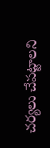చర్యలు చేపట్టాలని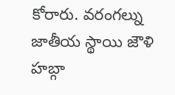కోరారు. వరంగల్ను జాతీయ స్థాయి జౌళి హబ్గా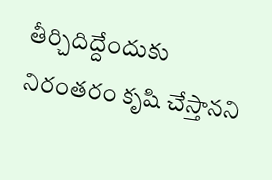తీర్చిదిద్దేందుకు నిరంతరం కృషి చేస్తానని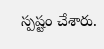స్పష్టం చేశారు.